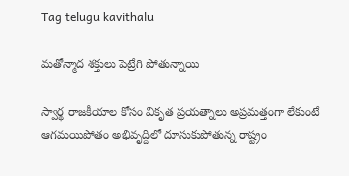Tag telugu kavithalu

మతోన్మాద శక్తులు పెట్రేగి పోతున్నాయి

స్వార్థ రాజకీయాల కోసం వికృత ప్రయత్నాలు అప్రమత్తంగా లేకుంటే ఆగమయిపోతం అభివృద్దిలో దూసుకుపోతున్న రాష్ట్రం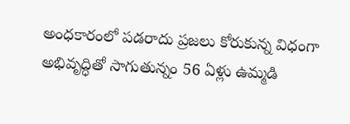అంధకారంలో పడరాదు ప్రజలు కోరుకున్న విధంగా అభివృద్ధితో సాగుతున్నం 56 ఏళ్లు ఉమ్మడి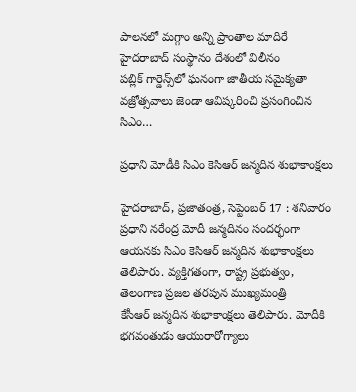పాలనలో మగ్గాం అన్ని ప్రాంతాల మాదిరే హైదరాబాద్‌ ‌సంస్థానం దేశంలో విలీనం పబ్లిక్‌ ‌గార్డెన్స్‌లో ఘనంగా జాతీయ సమైక్యతా వజ్రోత్సవాలు జెండా ఆవిష్కరించి ప్రసంగించిన సిఎం…

ప్రధాని మోడీకి సిఎం కెసిఆర్‌ ‌జన్మదిన శుభాకాంక్షలు

హైదరాబాద్‌, ప్రజాతంత్ర, సెప్టెంబర్‌ 17 : శనివారం ప్రధాని నరేంద్ర మోదీ జన్మదినం సందర్భంగా ఆయనకు సిఎం కెసిఆర్‌ ‌జన్మదిన శుభాకాంక్షలు తెలిపారు. వ్యక్తిగతంగా, రాష్ట్ర ప్రభుత్వం, తెలంగాణ ప్రజల తరపున ముఖ్యమంత్రి కేసీఆర్‌ ‌జన్మదిన శుభాకాంక్షలు తెలిపారు. మోదీకి భగవంతుడు ఆయురారోగ్యాలు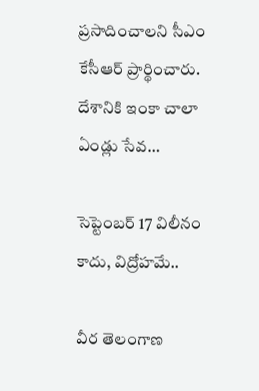ప్రసాదించాలని సీఎం కేసీఆర్‌ ‌ప్రార్థించారు. దేశానికి ఇంకా చాలా ఏండ్లు సేవ…

సెప్టెంబర్‌ 17 విలీనం కాదు, విద్రోహమే..

వీర తెలంగాణ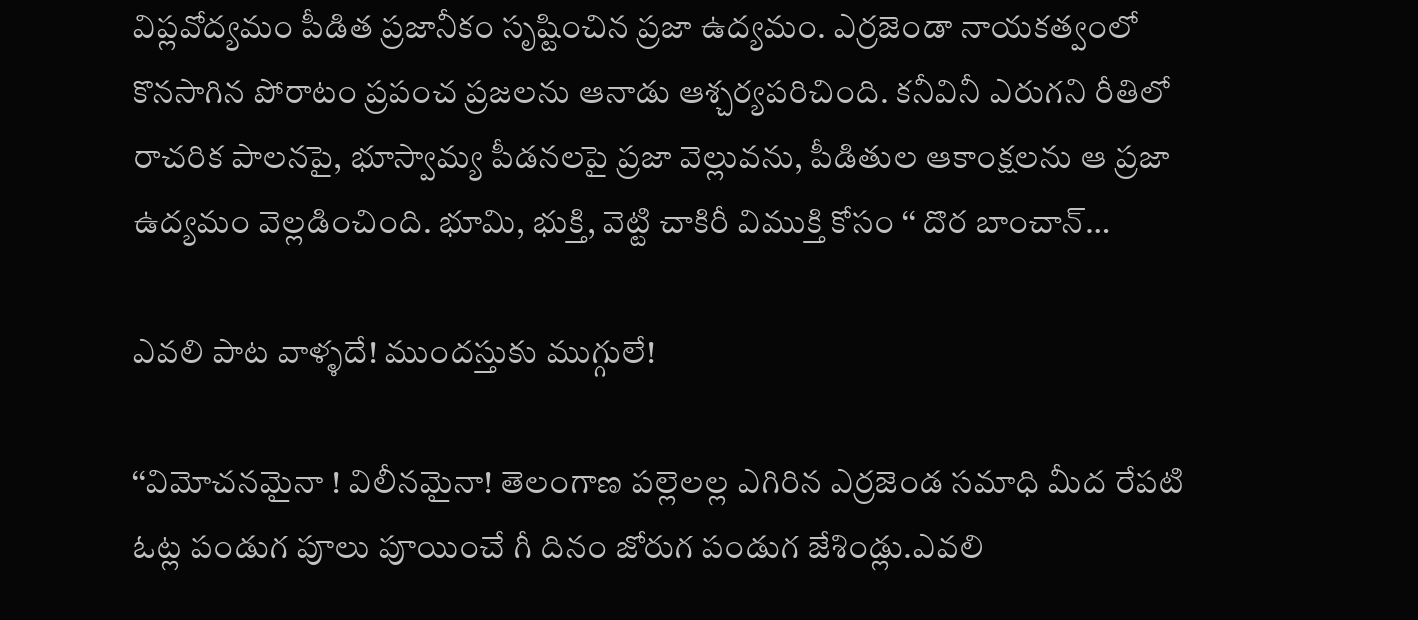విప్లవోద్యమం పీడిత ప్రజానీకం సృష్టించిన ప్రజా ఉద్యమం. ఎర్రజెండా నాయకత్వంలో కొనసాగిన పోరాటం ప్రపంచ ప్రజలను ఆనాడు ఆశ్చర్యపరిచింది. కనీవినీ ఎరుగని రీతిలో రాచరిక పాలనపై, భూస్వామ్య పీడనలపై ప్రజా వెల్లువను, పీడితుల ఆకాంక్షలను ఆ ప్రజా ఉద్యమం వెల్లడించింది. భూమి, భుక్తి, వెట్టి చాకిరీ విముక్తి కోసం ‘‘ దొర బాంచాన్‌…

ఎవలి పాట వాళ్ళదే! ముందస్తుకు ముగ్గులే!

‘‘విమోచనమైనా ! విలీనమైనా! తెలంగాణ పల్లెలల్ల ఎగిరిన ఎర్రజెండ సమాధి మీద రేపటి ఓట్ల పండుగ పూలు పూయించే గీ దినం జోరుగ పండుగ జేశిండ్లు.ఎవలి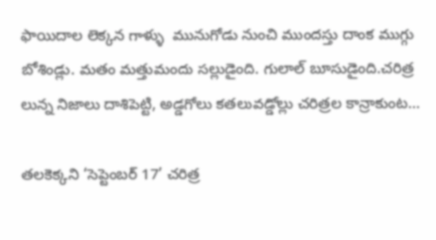ఫాయిదాల లెక్కన గాళ్ళు  మునుగోడు నుంచి ముందస్తు దాంక ముగ్గు బోశిండ్లు. మతం మత్తుమందు సల్లుడైంది. గులాల్‌ ‌బూసుడైంది.చరిత్ర లున్న నిజాలు దాశిపెట్టి, అడ్డగోలు కతలువడ్డోల్లు చరిత్రల కాన్రాకుంట…

తలకెక్కని ‘సెప్టెంబర్‌ 17’ చరిత్ర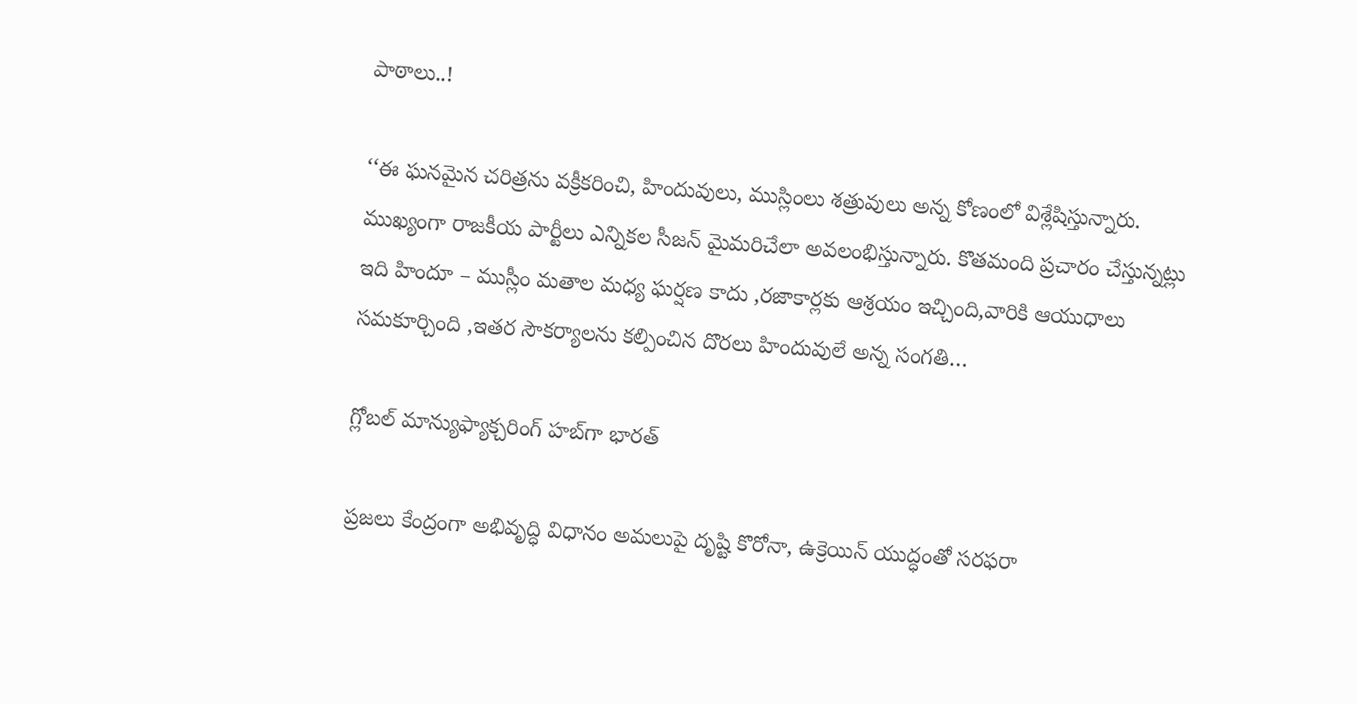పాఠాలు..!

‘‘ఈ ‌ఘనమైన చరిత్రను వక్రీకరించి, హిందువులు, ముస్లింలు శత్రువులు అన్న కోణంలో విశ్లేషిస్తున్నారు. ముఖ్యంగా రాజకీయ పార్టీలు ఎన్నికల సీజన్‌ ‌మైమరిచేలా అవలంభిస్తున్నారు. కొతమంది ప్రచారం చేస్తున్నట్లు ఇది హిందూ – ముస్లీం మతాల మధ్య ఘర్షణ కాదు ,రజాకార్లకు ఆశ్రయం ఇచ్చింది,వారికి ఆయుధాలు సమకూర్చింది ,ఇతర సౌకర్యాలను కల్పించిన దొరలు హిందువులే అన్న సంగతి…

గ్లోబల్‌ ‌మాన్యుఫ్యాక్చరింగ్‌ ‌హబ్‌గా భారత్‌

ప్రజలు కేంద్రంగా అభివృద్ధి విధానం అమలుపై దృష్టి కొరోనా, ఉక్రెయిన్‌ ‌యుద్ధంతో సరఫరా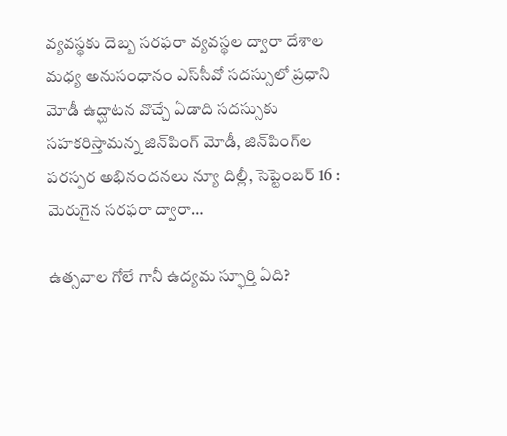వ్యవస్థకు దెబ్బ సరఫరా వ్యవస్థల ద్వారా దేశాల మధ్య అనుసంధానం ఎస్‌సీవో సదస్సులో ప్రధాని మోడీ ఉద్ఘాటన వొచ్చే ఏడాది సదస్సుకు సహకరిస్తామన్న జిన్‌పింగ్‌ ‌మోడీ, జిన్‌పింగ్‌ల పరస్పర అభినందనలు న్యూ దిల్లీ, సెప్టెంబర్‌ 16 : మెరుగైన సరఫరా ద్వారా…

ఉత్సవాల గోలే గానీ ఉద్యమ స్ఫూర్తి ఏది?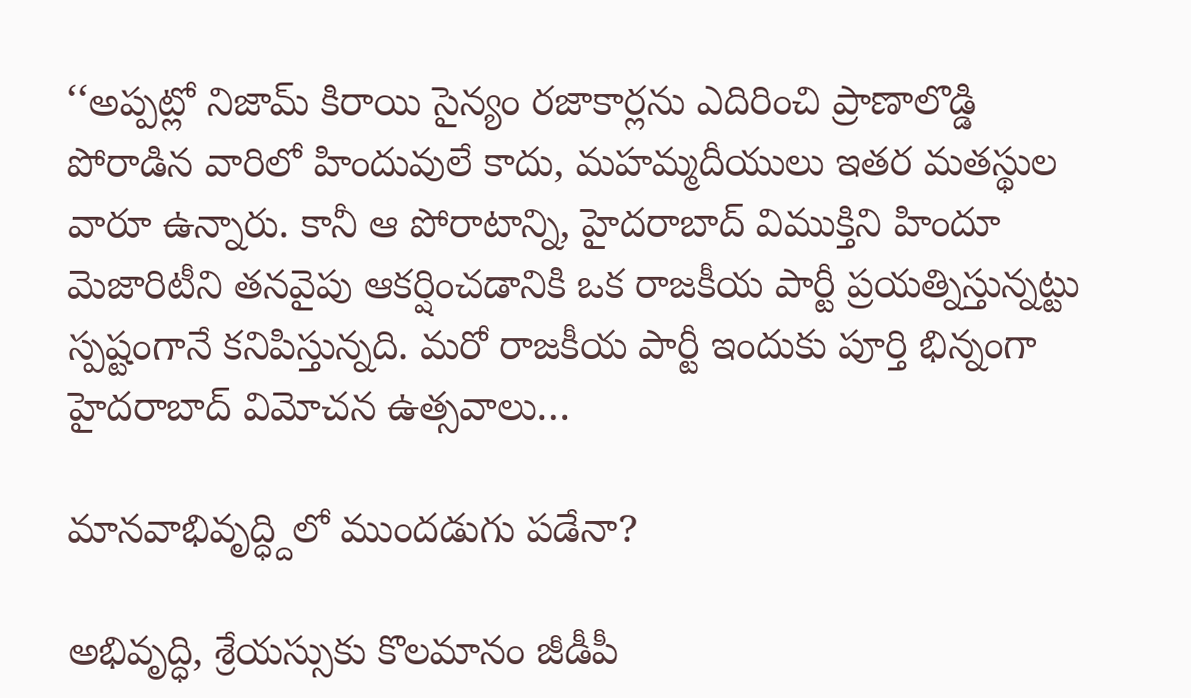‘‘అప్పట్లో నిజామ్‌ ‌కిరాయి సైన్యం రజాకార్లను ఎదిరించి ప్రాణాలొడ్డి పోరాడిన వారిలో హిందువులే కాదు, మహమ్మదీయులు ఇతర మతస్థుల వారూ ఉన్నారు. కానీ ఆ పోరాటాన్ని, హైదరాబాద్‌ ‌విముక్తిని హిందూ మెజారిటీని తనవైపు ఆకర్షించడానికి ఒక రాజకీయ పార్టీ ప్రయత్నిస్తున్నట్టు స్పష్టంగానే కనిపిస్తున్నది. మరో రాజకీయ పార్టీ ఇందుకు పూర్తి భిన్నంగా హైదరాబాద్‌ ‌విమోచన ఉత్సవాలు…

మానవాభివృద్ధ్దిలో ముందడుగు పడేనా?

అభివృద్ధి, శ్రేయస్సుకు కొలమానం జీడీపీ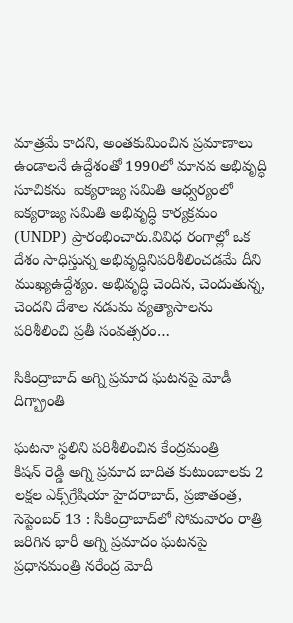మాత్రమే కాదని, అంతకుమించిన ప్రమాణాలు ఉండాలనే ఉద్దేశంతో 1990లో మానవ అభివృద్ధి సూచికను  ఐక్యరాజ్య సమితి ఆధ్వర్యంలో ఐక్యరాజ్య సమితి అభివృద్ధి కార్యక్రమం (UNDP) ప్రారంభించారు.వివిధ రంగాల్లో ఒక దేశం సాధిస్తున్న అభివృద్ధినిపరిశీలించడమే దీని  ముఖ్యఉద్దేశ్యం. అభివృద్ధి చెందిన, చెందుతున్న, చెందని దేశాల నడుమ వ్యత్యాసాలను పరిశీలించి ప్రతీ సంవత్సరం…

సికింద్రాబాద్‌ అగ్ని ప్రమాద ఘటనపై మోడీ దిగ్బ్రాంతి

ఘటనా స్థలిని పరిశీలించిన కేంద్రమంత్రి కిషన్‌ ‌రెడ్డి అగ్ని ప్రమాద బాదిత కుటుంబాలకు 2 లక్షల ఎక్స్‌గ్రేషియా హైదరాబాద్‌, ప్రజాతంత్ర, సెప్టెంబర్‌ 13 : సికింద్రాబాద్‌లో సోమవారం రాత్రి జరిగిన భారీ అగ్ని ప్రమాదం ఘటనపై ప్రధానమంత్రి నరేంద్ర మోదీ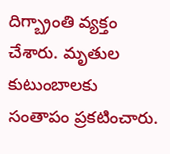దిగ్బ్రాంతి వ్యక్తం చేశారు. మృతుల కుటుంబాలకు సంతాపం ప్రకటించారు.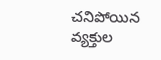చనిపోయిన వ్యక్తుల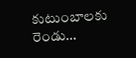కుటుంబాలకు రెండు…